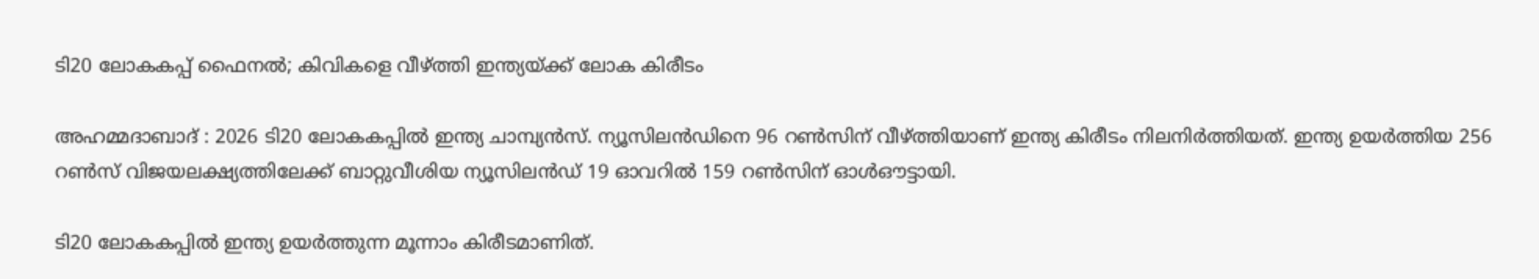ടി20 ലോകകപ്പ് ഫൈനൽ; കിവികളെ വീഴ്ത്തി ഇന്ത്യയ്ക്ക് ലോക കിരീടം

അഹമ്മദാബാദ് : 2026 ടി20 ലോകകപ്പില്‍ ഇന്ത്യ ചാമ്പ്യന്‍സ്. ന്യൂസിലന്‍ഡിനെ 96 റണ്‍സിന് വീഴ്ത്തിയാണ് ഇന്ത്യ കിരീടം നിലനിര്‍ത്തിയത്. ഇന്ത്യ ഉയര്‍ത്തിയ 256 റണ്‍സ് വിജയലക്ഷ്യത്തിലേക്ക് ബാറ്റുവീശിയ ന്യൂസിലന്‍ഡ് 19 ഓവറില്‍ 159 റണ്‍സിന് ഓള്‍ഔട്ടായി.

ടി20 ലോകകപ്പില്‍ ഇന്ത്യ ഉയര്‍ത്തുന്ന മൂന്നാം കിരീടമാണിത്.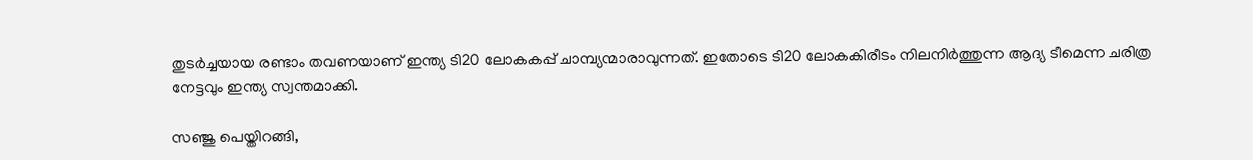തുടര്‍ച്ചയായ രണ്ടാം തവണയാണ് ഇന്ത്യ ടി20 ലോകകപ്പ് ചാമ്പ്യന്മാരാവുന്നത്. ഇതോടെ ടി20 ലോകകിരീടം നിലനിര്‍ത്തുന്ന ആദ്യ ടീമെന്ന ചരിത്ര നേട്ടവും ഇന്ത്യ സ്വന്തമാക്കി.

സഞ്ജു പെയ്തിറങ്ങി,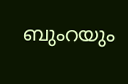ബുംറയും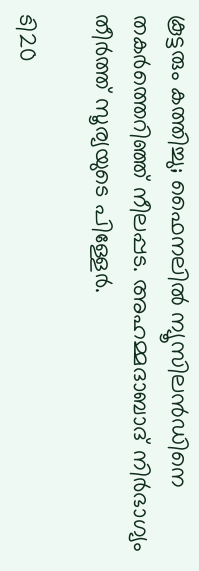കൂട്ടരും കത്തിച്ചു; ഫൈനലിൽ ന്യൂസിലൻഡിനെ തകർത്തെറിഞ്ഞ് നീലപ്പട. അഹമ്മദാബാദ് നിർഭാഗ്യം തീർത്ത് സൂര്യയുടെ പിള്ളേർ.

ടി20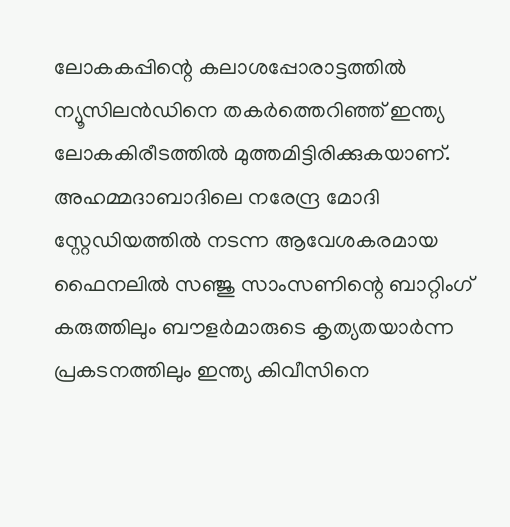ലോകകപ്പിന്റെ കലാശപ്പോരാട്ടത്തിൽ ന്യൂസിലൻഡിനെ തകർത്തെറിഞ്ഞ് ഇന്ത്യ ലോകകിരീടത്തിൽ മുത്തമിട്ടിരിക്കുകയാണ്. അഹമ്മദാബാദിലെ നരേന്ദ്ര മോദി സ്റ്റേഡിയത്തിൽ നടന്ന ആവേശകരമായ ഫൈനലിൽ സഞ്ജു സാംസണിന്റെ ബാറ്റിംഗ് കരുത്തിലും ബൗളർമാരുടെ കൃത്യതയാർന്ന പ്രകടനത്തിലും ഇന്ത്യ കിവീസിനെ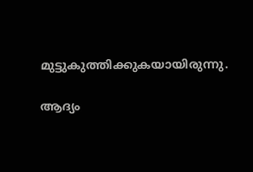മുട്ടുകുത്തിക്കുകയായിരുന്നു.

ആദ്യം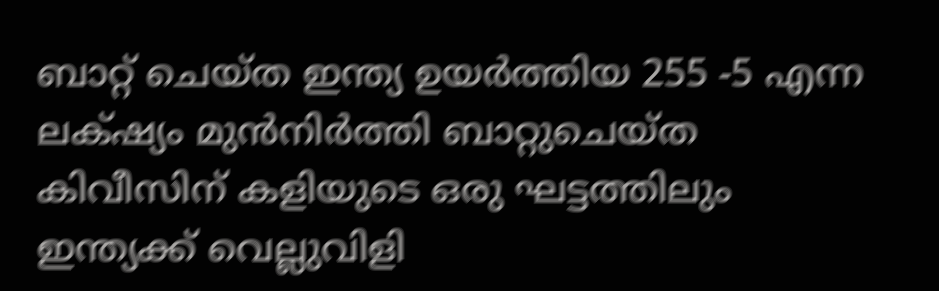ബാറ്റ് ചെയ്ത ഇന്ത്യ ഉയർത്തിയ 255 -5 എന്ന ലക്‌ഷ്യം മുൻനിർത്തി ബാറ്റുചെയ്ത കിവീസിന് കളിയുടെ ഒരു ഘട്ടത്തിലും ഇന്ത്യക്ക് വെല്ലുവിളി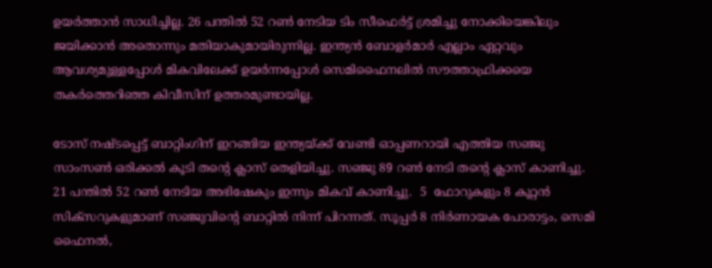ഉയർത്താൻ സാധിച്ചില്ല. 26 പന്തിൽ 52 റൺ നേടിയ ടിം സീഫെർട്ട് ശ്രമിച്ചു നോക്കിയെങ്കിലും ജയിക്കാൻ അതൊന്നും മതിയാകുമായിരുന്നില്ല. ഇന്ത്യൻ ബോളർമാർ എല്ലാം ഏറ്റവും ആവശ്യമുള്ളപ്പോൾ മികവിലേക്ക് ഉയർന്നപ്പോൾ സെമിഫൈനലിൽ സൗത്താഫ്രിക്കയെ തകർത്തെറിഞ്ഞ കിവീസിന് ഉത്തരമുണ്ടായില്ല.

ടോസ് നഷ്ടപ്പെട്ട് ബാറ്റിംഗിന് ഇറങ്ങിയ ഇന്ത്യയ്ക്ക് വേണ്ടി ഓപ്പണറായി എത്തിയ സഞ്ജു സാംസൺ ഒരിക്കൽ കൂടി തന്റെ ക്ലാസ് തെളിയിച്ചു. സഞ്ജു 89 റൺ നേടി തന്റെ ക്ലാസ് കാണിച്ചു. 21 പന്തിൽ 52 റൺ നേടിയ അഭിഷേകും ഇന്നും മികവ് കാണിച്ചു.  5  ഫോറുകളും 8 കൂറ്റൻ സിക്സറുകളുമാണ് സഞ്ജുവിന്റെ ബാറ്റിൽ നിന്ന് പിറന്നത്. സൂപ്പർ 8 നിർണായക പോരാട്ടം, സെമി ഫൈനൽ,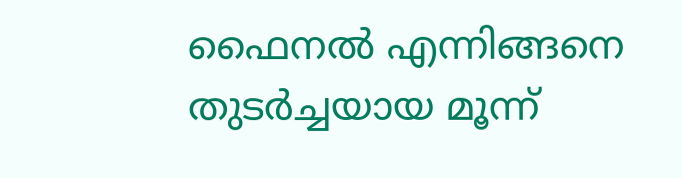ഫൈനൽ എന്നിങ്ങനെ തുടർച്ചയായ മൂന്ന്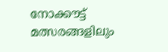നോക്കൗട്ട് മത്സരങ്ങളിലും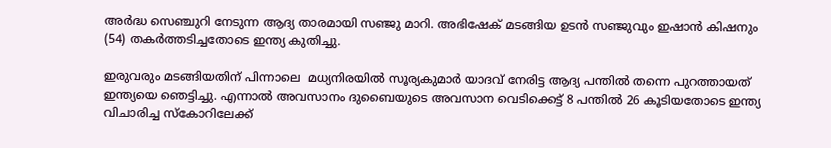അർദ്ധ സെഞ്ചുറി നേടുന്ന ആദ്യ താരമായി സഞ്ജു മാറി. അഭിഷേക് മടങ്ങിയ ഉടൻ സഞ്ജുവും ഇഷാൻ കിഷനും (54) തകർത്തടിച്ചതോടെ ഇന്ത്യ കുതിച്ചു.

ഇരുവരും മടങ്ങിയതിന് പിന്നാലെ  മധ്യനിരയിൽ സൂര്യകുമാർ യാദവ് നേരിട്ട ആദ്യ പന്തിൽ തന്നെ പുറത്തായത് ഇന്ത്യയെ ഞെട്ടിച്ചു. എന്നാൽ അവസാനം ദുബൈയുടെ അവസാന വെടിക്കെട്ട് 8 പന്തിൽ 26 കൂടിയതോടെ ഇന്ത്യ വിചാരിച്ച സ്കോറിലേക്ക്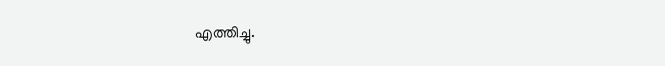എത്തിച്ചു.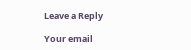Leave a Reply

Your email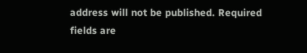address will not be published. Required fields are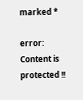marked *

error: Content is protected !!